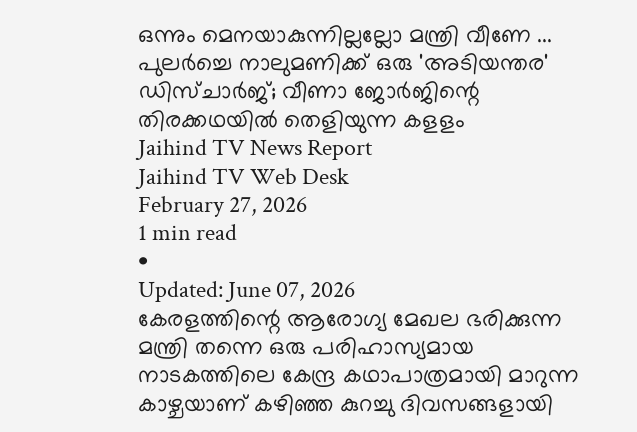ഒന്നും മെനയാകുന്നില്ലല്ലോ മന്ത്രി വീണേ ... പുലർച്ചെ നാലുമണിക്ക് ഒരു 'അടിയന്തര' ഡിസ്ചാർജ്; വീണാ ജോർജിന്റെ തിരക്കഥയിൽ തെളിയുന്ന കളളം
Jaihind TV News Report
Jaihind TV Web Desk
February 27, 2026
1 min read
•
Updated: June 07, 2026
കേരളത്തിന്റെ ആരോഗ്യ മേഖല ഭരിക്കുന്ന മന്ത്രി തന്നെ ഒരു പരിഹാസ്യമായ നാടകത്തിലെ കേന്ദ്ര കഥാപാത്രമായി മാറുന്ന കാഴ്ചയാണ് കഴിഞ്ഞ കുറച്ചു ദിവസങ്ങളായി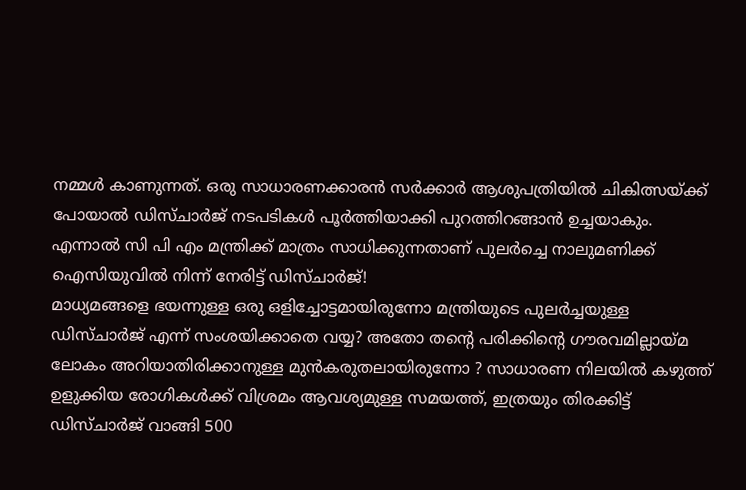നമ്മൾ കാണുന്നത്. ഒരു സാധാരണക്കാരൻ സർക്കാർ ആശുപത്രിയിൽ ചികിത്സയ്ക്ക് പോയാൽ ഡിസ്ചാർജ് നടപടികൾ പൂർത്തിയാക്കി പുറത്തിറങ്ങാൻ ഉച്ചയാകും. എന്നാൽ സി പി എം മന്ത്രിക്ക് മാത്രം സാധിക്കുന്നതാണ് പുലർച്ചെ നാലുമണിക്ക് ഐസിയുവിൽ നിന്ന് നേരിട്ട് ഡിസ്ചാർജ്!
മാധ്യമങ്ങളെ ഭയന്നുള്ള ഒരു ഒളിച്ചോട്ടമായിരുന്നോ മന്ത്രിയുടെ പുലർച്ചയുള്ള ഡിസ്ചാർജ് എന്ന് സംശയിക്കാതെ വയ്യ? അതോ തന്റെ പരിക്കിന്റെ ഗൗരവമില്ലായ്മ ലോകം അറിയാതിരിക്കാനുള്ള മുൻകരുതലായിരുന്നോ ? സാധാരണ നിലയിൽ കഴുത്ത് ഉളുക്കിയ രോഗികൾക്ക് വിശ്രമം ആവശ്യമുള്ള സമയത്ത്, ഇത്രയും തിരക്കിട്ട് ഡിസ്ചാർജ് വാങ്ങി 500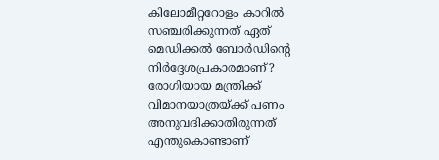കിലോമീറ്ററോളം കാറിൽ സഞ്ചരിക്കുന്നത് ഏത് മെഡിക്കൽ ബോർഡിന്റെ നിർദ്ദേശപ്രകാരമാണ്? രോഗിയായ മന്ത്രിക്ക് വിമാനയാത്രയ്ക്ക് പണം അനുവദിക്കാതിരുന്നത് എന്തുകൊണ്ടാണ്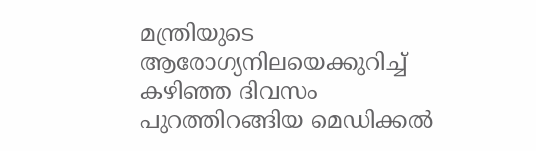മന്ത്രിയുടെ ആരോഗ്യനിലയെക്കുറിച്ച് കഴിഞ്ഞ ദിവസം പുറത്തിറങ്ങിയ മെഡിക്കൽ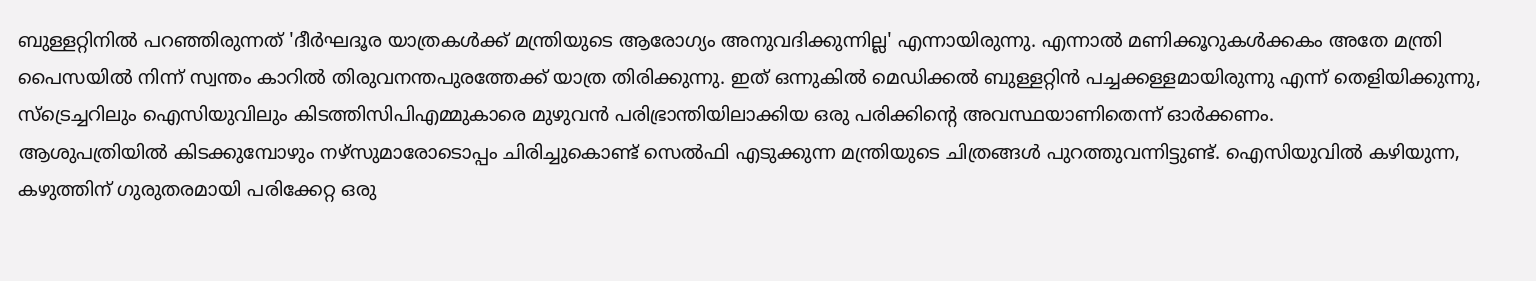ബുള്ളറ്റിനിൽ പറഞ്ഞിരുന്നത് 'ദീർഘദൂര യാത്രകൾക്ക് മന്ത്രിയുടെ ആരോഗ്യം അനുവദിക്കുന്നില്ല' എന്നായിരുന്നു. എന്നാൽ മണിക്കൂറുകൾക്കകം അതേ മന്ത്രി പൈസയിൽ നിന്ന് സ്വന്തം കാറിൽ തിരുവനന്തപുരത്തേക്ക് യാത്ര തിരിക്കുന്നു. ഇത് ഒന്നുകിൽ മെഡിക്കൽ ബുള്ളറ്റിൻ പച്ചക്കള്ളമായിരുന്നു എന്ന് തെളിയിക്കുന്നു, സ്ട്രെച്ചറിലും ഐസിയുവിലും കിടത്തിസിപിഎമ്മുകാരെ മുഴുവൻ പരിഭ്രാന്തിയിലാക്കിയ ഒരു പരിക്കിന്റെ അവസ്ഥയാണിതെന്ന് ഓർക്കണം.
ആശുപത്രിയിൽ കിടക്കുമ്പോഴും നഴ്സുമാരോടൊപ്പം ചിരിച്ചുകൊണ്ട് സെൽഫി എടുക്കുന്ന മന്ത്രിയുടെ ചിത്രങ്ങൾ പുറത്തുവന്നിട്ടുണ്ട്. ഐസിയുവിൽ കഴിയുന്ന, കഴുത്തിന് ഗുരുതരമായി പരിക്കേറ്റ ഒരു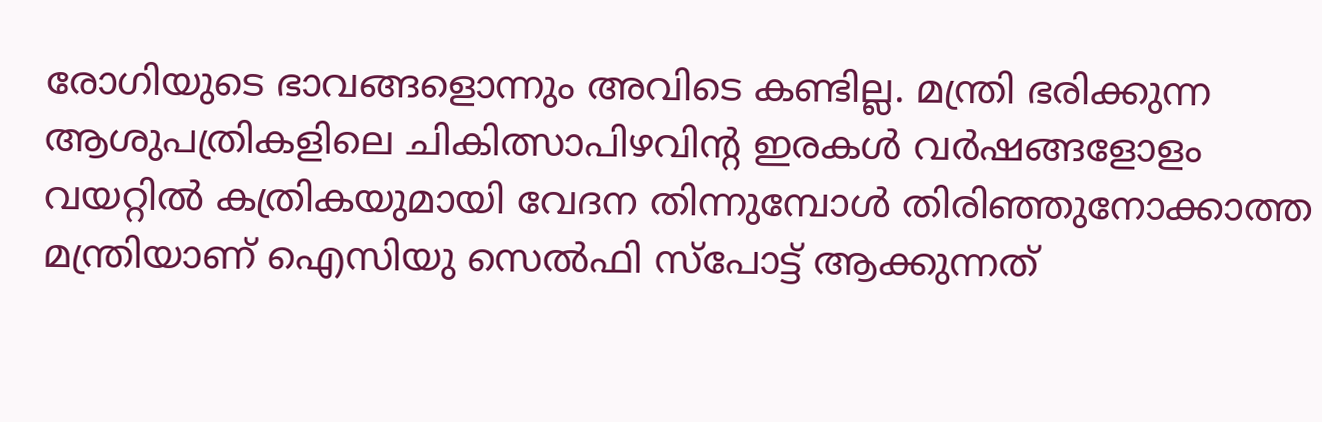രോഗിയുടെ ഭാവങ്ങളൊന്നും അവിടെ കണ്ടില്ല. മന്ത്രി ഭരിക്കുന്ന ആശുപത്രികളിലെ ചികിത്സാപിഴവിന്റ ഇരകൾ വർഷങ്ങളോളം വയറ്റിൽ കത്രികയുമായി വേദന തിന്നുമ്പോൾ തിരിഞ്ഞുനോക്കാത്ത മന്ത്രിയാണ് ഐസിയു സെൽഫി സ്പോട്ട് ആക്കുന്നത്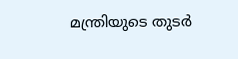മന്ത്രിയുടെ തുടർ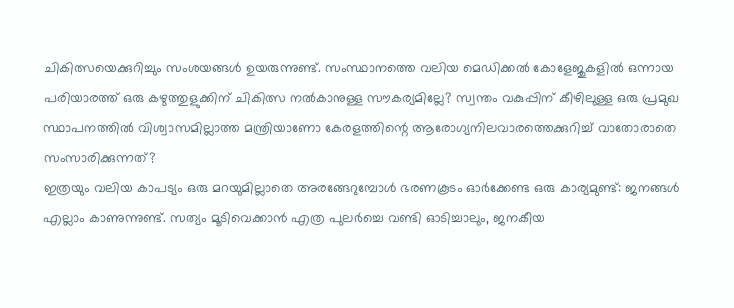ചികിത്സയെക്കുറിച്ചും സംശയങ്ങൾ ഉയരുന്നുണ്ട്. സംസ്ഥാനത്തെ വലിയ മെഡിക്കൽ കോളേജുകളിൽ ഒന്നായ പരിയാരത്ത് ഒരു കഴുത്തുളുക്കിന് ചികിത്സ നൽകാനുള്ള സൗകര്യമില്ലേ? സ്വന്തം വകുപ്പിന് കീഴിലുള്ള ഒരു പ്രമുഖ സ്ഥാപനത്തിൽ വിശ്വാസമില്ലാത്ത മന്ത്രിയാണോ കേരളത്തിന്റെ ആരോഗ്യനിലവാരത്തെക്കുറിച്ച് വാതോരാതെ സംസാരിക്കുന്നത്?
ഇത്രയും വലിയ കാപട്യം ഒരു മറയുമില്ലാതെ അരങ്ങേറുമ്പോൾ ഭരണകൂടം ഓർക്കേണ്ട ഒരു കാര്യമുണ്ട്: ജനങ്ങൾ എല്ലാം കാണുന്നുണ്ട്. സത്യം മൂടിവെക്കാൻ എത്ര പുലർച്ചെ വണ്ടി ഓടിച്ചാലും, ജനകീയ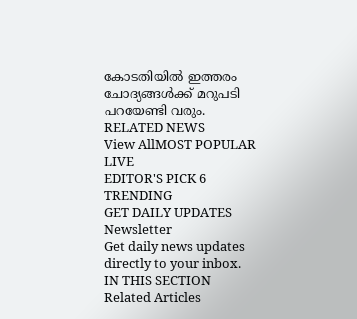കോടതിയിൽ ഇത്തരം ചോദ്യങ്ങൾക്ക് മറുപടി പറയേണ്ടി വരും.
RELATED NEWS
View AllMOST POPULAR
LIVE
EDITOR'S PICK 6
TRENDING
GET DAILY UPDATES
Newsletter
Get daily news updates directly to your inbox.
IN THIS SECTION
Related Articles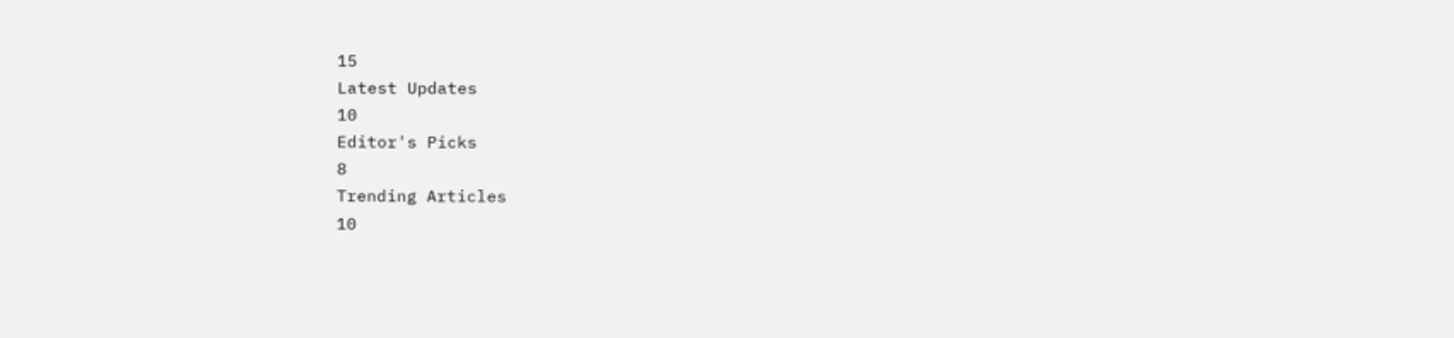15
Latest Updates
10
Editor's Picks
8
Trending Articles
10